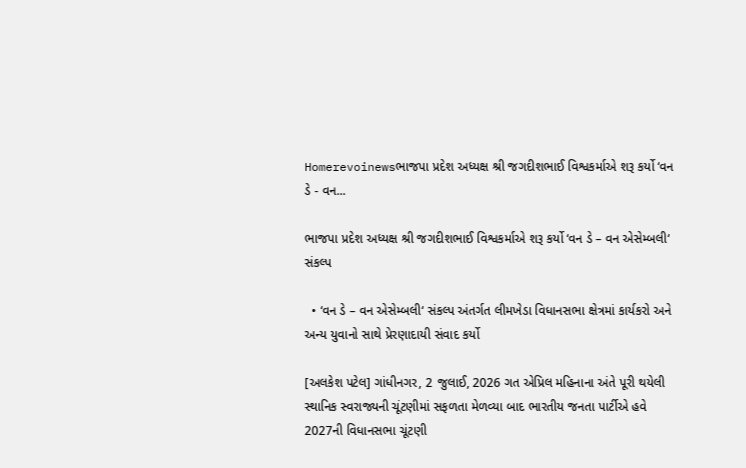Homerevoinewsભાજપા પ્રદેશ અધ્યક્ષ શ્રી જગદીશભાઈ વિશ્વકર્માએ શરૂ કર્યો ‘વન ડે - વન...

ભાજપા પ્રદેશ અધ્યક્ષ શ્રી જગદીશભાઈ વિશ્વકર્માએ શરૂ કર્યો ‘વન ડે – વન એસેમ્બલી‘ સંકલ્પ

  • ‘વન ડે – વન એસેમ્બલી‘ સંકલ્પ અંતર્ગત લીમખેડા વિધાનસભા ક્ષેત્રમાં કાર્યકરો અને અન્ય યુવાનો સાથે પ્રેરણાદાયી સંવાદ કર્યો

[અલકેશ પટેલ] ગાંધીનગર, 2 જુલાઈ, 2026 ગત એપ્રિલ મહિનાના અંતે પૂરી થયેલી સ્થાનિક સ્વરાજ્યની ચૂંટણીમાં સફળતા મેળવ્યા બાદ ભારતીય જનતા પાર્ટીએ હવે 2027ની વિધાનસભા ચૂંટણી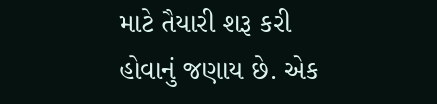માટે તૈયારી શરૂ કરી હોવાનું જણાય છે. એક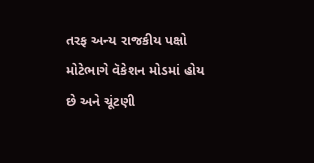તરફ અન્ય રાજકીય પક્ષો મોટેભાગે વૅકેશન મોડમાં હોય છે અને ચૂંટણી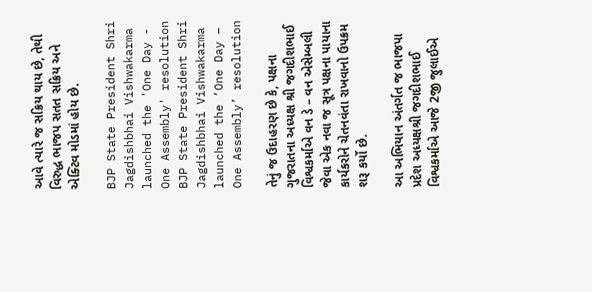આવે ત્યારે જ સક્રિય થાય છે, તેથી વિરુદ્ધ ભાજપ સતત સક્રિય અને એક્ટિવ મોડમાં હોય છે.

BJP State President Shri Jagdishbhai Vishwakarma launched the 'One Day - One Assembly' resolution
BJP State President Shri Jagdishbhai Vishwakarma launched the ‘One Day – One Assembly’ resolution

તેનું જ ઉદાહરણ છે કે, પક્ષના ગુજરાતના અધ્યક્ષ શ્રી જગદીશભાઈ વિશ્વકર્માએ વન ડે – વન એસેમ્બલી જેવા એક નવા જ સૂત્ર પક્ષના પાયાના કાર્યકરોને ચેતનવંતા રાખવાનો ઉપક્રમ શરૂ કર્યો છે.

આ અભિયાન અંતર્ગત જ ભાજપા પ્રદેશ અધ્યક્ષશ્રી જગદીશભાઈ વિશ્વકર્માએ આજે 2જી જુલાઈએ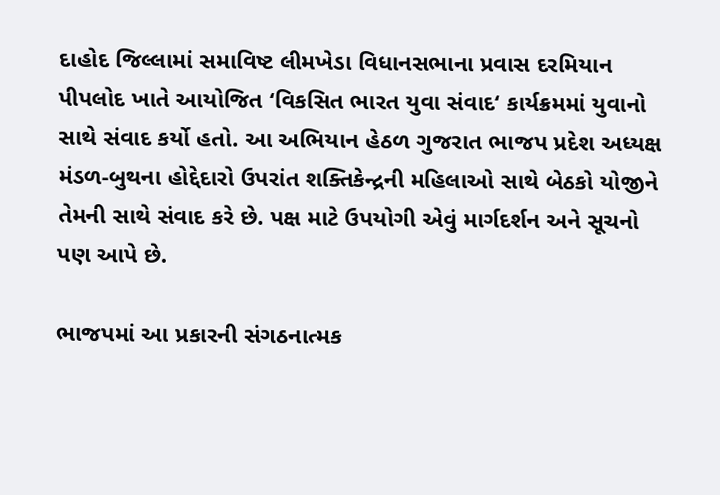દાહોદ જિલ્લામાં સમાવિષ્ટ લીમખેડા વિધાનસભાના પ્રવાસ દરમિયાન પીપલોદ ખાતે આયોજિત ‘વિકસિત ભારત યુવા સંવાદ‘ કાર્યક્રમમાં યુવાનો સાથે સંવાદ કર્યો હતો. આ અભિયાન હેઠળ ગુજરાત ભાજપ પ્રદેશ અધ્યક્ષ મંડળ-બુથના હોદ્દેદારો ઉપરાંત શક્તિકેન્દ્રની મહિલાઓ સાથે બેઠકો યોજીને તેમની સાથે સંવાદ કરે છે. પક્ષ માટે ઉપયોગી એવું માર્ગદર્શન અને સૂચનો પણ આપે છે.

ભાજપમાં આ પ્રકારની સંગઠનાત્મક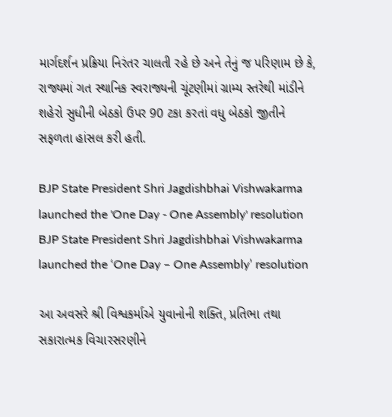માર્ગદર્શન પ્રક્રિયા નિરંતર ચાલતી રહે છે અને તેનું જ પરિણામ છે કે, રાજ્યમાં ગત સ્થાનિક સ્વરાજ્યની ચૂંટણીમાં ગ્રામ્ય સ્તરેથી માંડીને શહેરો સુધીની બેઠકો ઉપર 90 ટકા કરતાં વધુ બેઠકો જીતીને સફળતા હાંસલ કરી હતી.

BJP State President Shri Jagdishbhai Vishwakarma launched the 'One Day - One Assembly' resolution
BJP State President Shri Jagdishbhai Vishwakarma launched the ‘One Day – One Assembly’ resolution

આ અવસરે શ્રી વિશ્વકર્માએ યુવાનોની શક્તિ, પ્રતિભા તથા સકારાત્મક વિચારસરણીને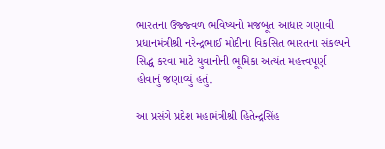ભારતના ઉજ્જ્વળ ભવિષ્યનો મજબૂત આધાર ગણાવી પ્રધાનમંત્રીશ્રી નરેન્દ્રભાઈ મોદીના વિકસિત ભારતના સંકલ્પને સિદ્ધ કરવા માટે યુવાનોની ભૂમિકા અત્યંત મહત્ત્વપૂર્ણ હોવાનું જણાવ્યું હતું.

આ પ્રસંગે પ્રદેશ મહામંત્રીશ્રી હિતેન્દ્રસિંહ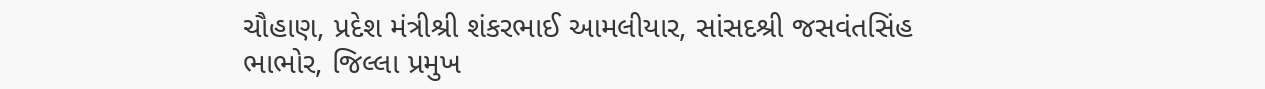ચૌહાણ, પ્રદેશ મંત્રીશ્રી શંકરભાઈ આમલીયાર, સાંસદશ્રી જસવંતસિંહ ભાભોર, જિલ્લા પ્રમુખ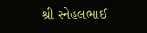શ્રી સ્નેહલભાઈ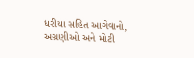ધરીયા સહિત આગેવાનો, અગ્રણીઓ અને મોટી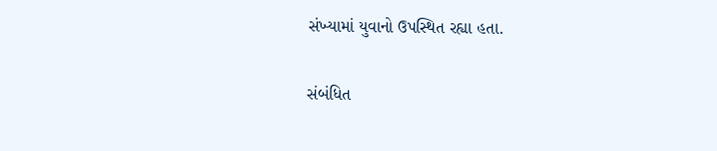સંખ્યામાં યુવાનો ઉપસ્થિત રહ્યા હતા.

સંબંધિત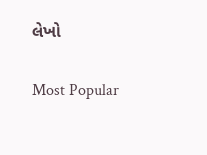લેખો

Most Popular